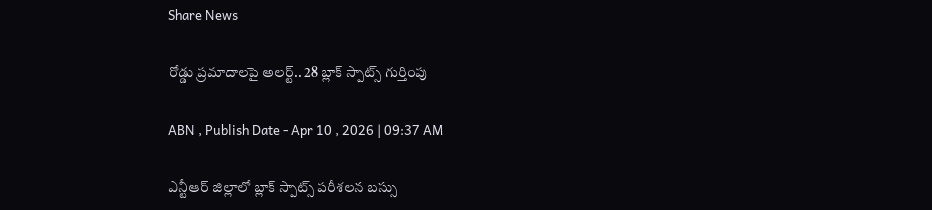Share News

రోడ్డు ప్రమాదాలపై అలర్ట్.. 28 బ్లాక్ స్పాట్స్ గుర్తింపు

ABN , Publish Date - Apr 10 , 2026 | 09:37 AM

ఎన్టీఆర్ జిల్లాలో బ్లాక్ స్పాట్స్ పరీశలన బస్సు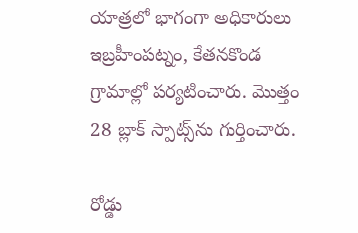యాత్రలో భాగంగా అధికారులు ఇబ్రహీంపట్నం, కేతనకొండ గ్రామాల్లో పర్యటించారు. మొత్తం 28 బ్లాక్ స్పాట్స్‌ను గుర్తించారు.

రోడ్డు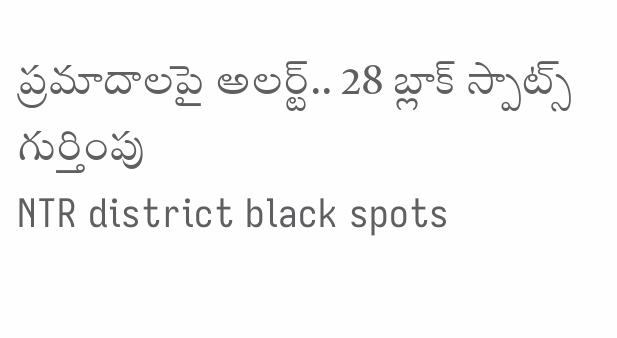ప్రమాదాలపై అలర్ట్.. 28 బ్లాక్ స్పాట్స్ గుర్తింపు
NTR district black spots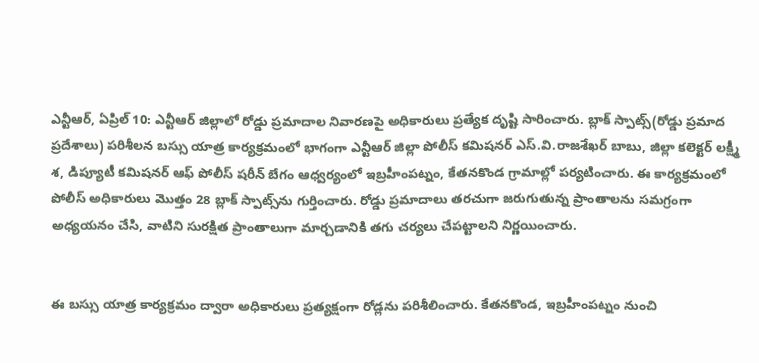ఎన్టీఆర్, ఏప్రిల్ 10: ఎన్టీఆర్ జిల్లాలో రోడ్డు ప్రమాదాల నివారణపై అధికారులు ప్రత్యేక దృష్టి సారించారు. బ్లాక్ స్పాట్స్(రోడ్డు ప్రమాద ప్రదేశాలు) పరిశీలన బస్సు యాత్ర కార్యక్రమంలో భాగంగా ఎన్టీఆర్ జిల్లా పోలీస్ కమిషనర్ ఎస్.వి.రాజశేఖర్ బాబు, జిల్లా కలెక్టర్ లక్ష్మీ శ, డిప్యూటీ కమిషనర్ ఆఫ్ పోలీస్ షరీన్ బేగం ఆధ్వర్యంలో ఇబ్రహీంపట్నం, కేతనకొండ గ్రామాల్లో పర్యటించారు. ఈ కార్యక్రమంలో పోలీస్ అధికారులు మొత్తం 28 బ్లాక్ స్పాట్స్‌ను గుర్తించారు. రోడ్డు ప్రమాదాలు తరచుగా జరుగుతున్న ప్రాంతాలను సమగ్రంగా అధ్యయనం చేసి, వాటిని సురక్షిత ప్రాంతాలుగా మార్చడానికి తగు చర్యలు చేపట్టాలని నిర్ణయించారు.


ఈ బస్సు యాత్ర కార్యక్రమం ద్వారా అధికారులు ప్రత్యక్షంగా రోడ్లను పరిశీలించారు. కేతనకొండ, ఇబ్రహీంపట్నం నుంచి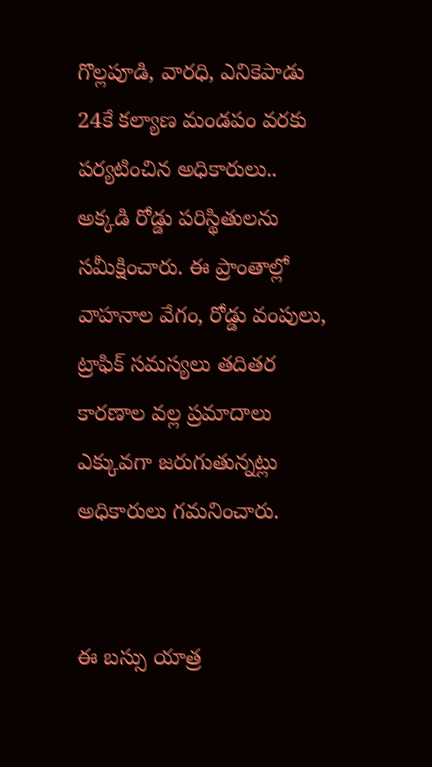గొల్లపూడి, వారధి, ఎనికెపాడు 24కే కల్యాణ మండపం వరకు పర్యటించిన అధికారులు.. అక్కడి రోడ్డు పరిస్థితులను సమీక్షించారు. ఈ ప్రాంతాల్లో వాహనాల వేగం, రోడ్డు వంపులు, ట్రాఫిక్ సమస్యలు తదితర కారణాల వల్ల ప్రమాదాలు ఎక్కువగా జరుగుతున్నట్లు అధికారులు గమనించారు.


ఈ బస్సు యాత్ర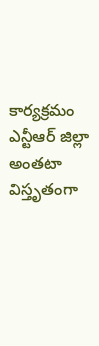కార్యక్రమం ఎన్టీఆర్ జిల్లా అంతటా విస్తృతంగా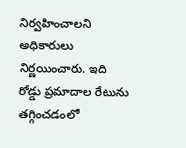నిర్వహించాలని అధికారులు నిర్ణయించారు. ఇది రోడ్డు ప్రమాదాల రేటును తగ్గించడంలో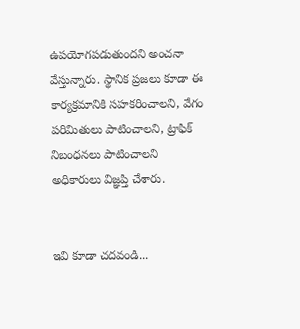ఉపయోగపడుతుందని అంచనా వేస్తున్నారు. స్థానిక ప్రజలు కూడా ఈ కార్యక్రమానికి సహకరించాలని, వేగం పరిమితులు పాటించాలని, ట్రాఫిక్ నిబంధనలు పాటించాలని అధికారులు విజ్ఞప్తి చేశారు.


ఇవి కూడా చదవండి...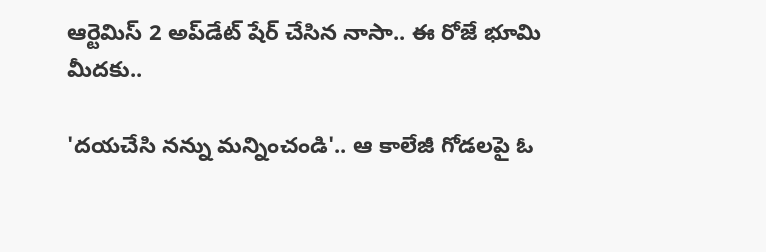ఆర్టెమిస్ 2 అప్‌డేట్ షేర్ చేసిన నాసా.. ఈ రోజే భూమి మీదకు..

'దయచేసి నన్ను మన్నించండి'.. ఆ కాలేజీ గోడలపై ఓ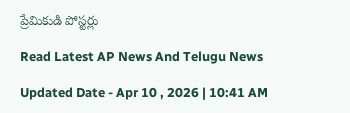ప్రేమికుడి పోస్టర్లు

Read Latest AP News And Telugu News

Updated Date - Apr 10 , 2026 | 10:41 AM